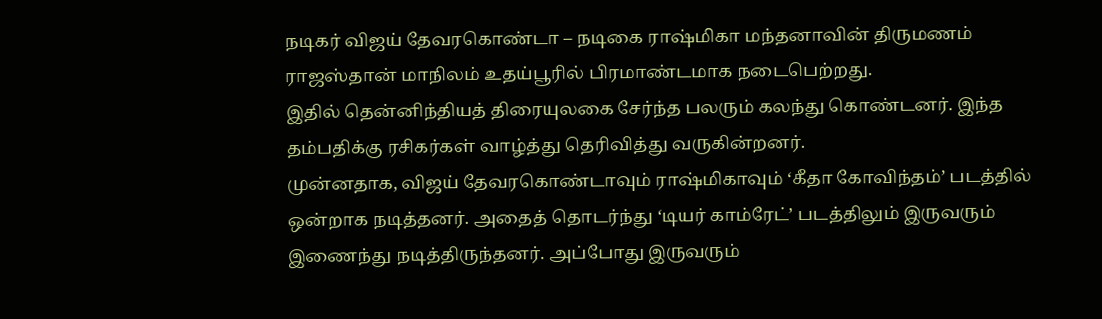நடிகர் விஜய் தேவரகொண்டா – நடிகை ராஷ்மிகா மந்தனாவின் திருமணம் ராஜஸ்தான் மாநிலம் உதய்பூரில் பிரமாண்டமாக நடைபெற்றது.
இதில் தென்னிந்தியத் திரையுலகை சேர்ந்த பலரும் கலந்து கொண்டனர். இந்த தம்பதிக்கு ரசிகர்கள் வாழ்த்து தெரிவித்து வருகின்றனர்.
முன்னதாக, விஜய் தேவரகொண்டாவும் ராஷ்மிகாவும் ‘கீதா கோவிந்தம்’ படத்தில் ஒன்றாக நடித்தனர். அதைத் தொடர்ந்து ‘டியர் காம்ரேட்’ படத்திலும் இருவரும் இணைந்து நடித்திருந்தனர். அப்போது இருவரும்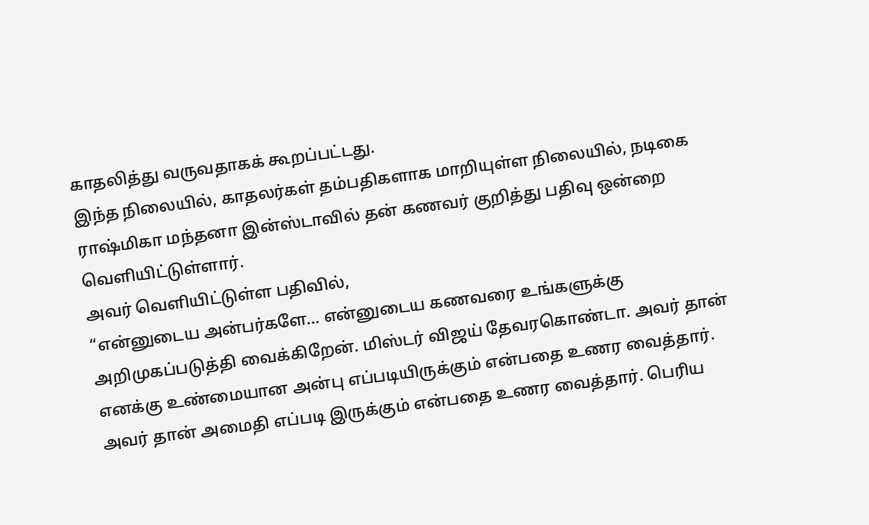காதலித்து வருவதாகக் கூறப்பட்டது.
இந்த நிலையில், காதலர்கள் தம்பதிகளாக மாறியுள்ள நிலையில், நடிகை ராஷ்மிகா மந்தனா இன்ஸ்டாவில் தன் கணவர் குறித்து பதிவு ஒன்றை வெளியிட்டுள்ளார்.
அவர் வெளியிட்டுள்ள பதிவில்,
“என்னுடைய அன்பர்களே… என்னுடைய கணவரை உங்களுக்கு அறிமுகப்படுத்தி வைக்கிறேன். மிஸ்டர் விஜய் தேவரகொண்டா. அவர் தான் எனக்கு உண்மையான அன்பு எப்படியிருக்கும் என்பதை உணர வைத்தார்.
அவர் தான் அமைதி எப்படி இருக்கும் என்பதை உணர வைத்தார். பெரிய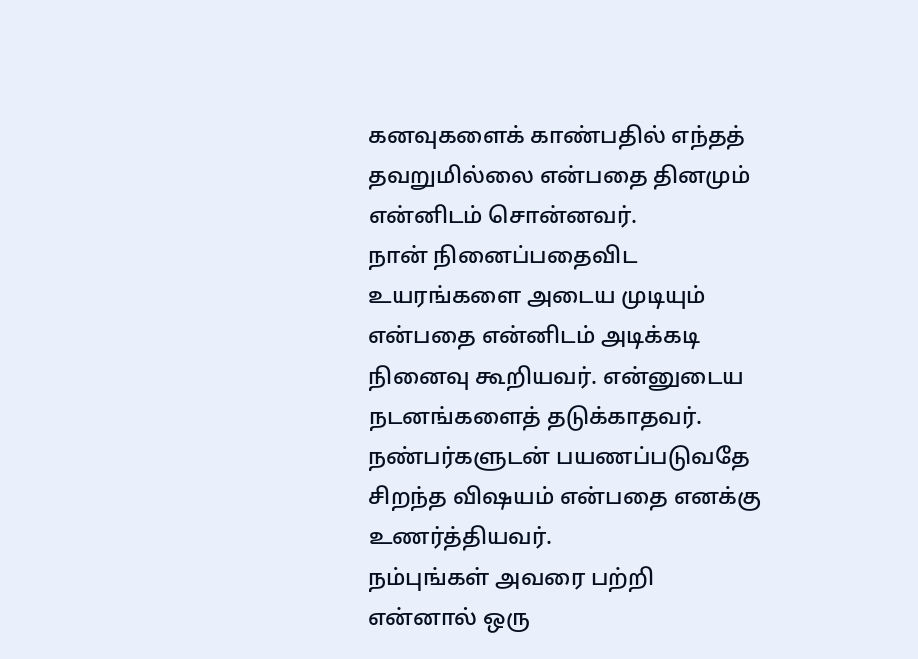கனவுகளைக் காண்பதில் எந்தத் தவறுமில்லை என்பதை தினமும் என்னிடம் சொன்னவர்.
நான் நினைப்பதைவிட உயரங்களை அடைய முடியும் என்பதை என்னிடம் அடிக்கடி நினைவு கூறியவர். என்னுடைய நடனங்களைத் தடுக்காதவர்.
நண்பர்களுடன் பயணப்படுவதே சிறந்த விஷயம் என்பதை எனக்கு உணர்த்தியவர்.
நம்புங்கள் அவரை பற்றி என்னால் ஒரு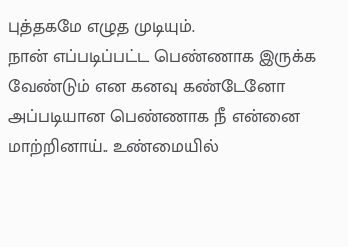புத்தகமே எழுத முடியும்.
நான் எப்படிப்பட்ட பெண்ணாக இருக்க வேண்டும் என கனவு கண்டேனோ அப்படியான பெண்ணாக நீ என்னை மாற்றினாய்.. உண்மையில்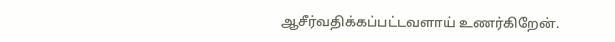ஆசீர்வதிக்கப்பட்டவளாய் உணர்கிறேன்.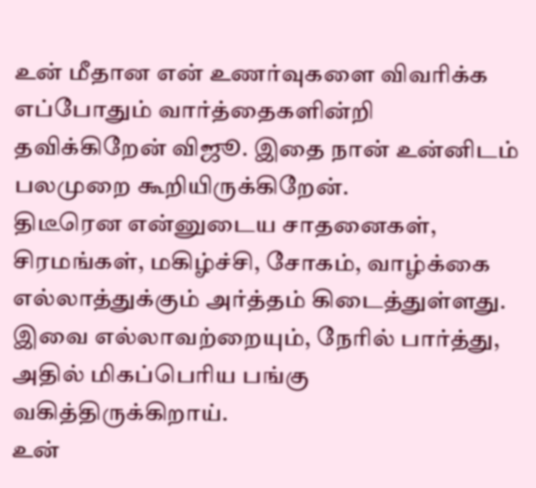உன் மீதான என் உணர்வுகளை விவரிக்க எப்போதும் வார்த்தைகளின்றி தவிக்கிறேன் விஜூ. இதை நான் உன்னிடம் பலமுறை கூறியிருக்கிறேன்.
திடீரென என்னுடைய சாதனைகள், சிரமங்கள், மகிழ்ச்சி, சோகம், வாழ்க்கை எல்லாத்துக்கும் அர்த்தம் கிடைத்துள்ளது.
இவை எல்லாவற்றையும், நேரில் பார்த்து, அதில் மிகப்பெரிய பங்கு வகித்திருக்கிறாய்.
உன்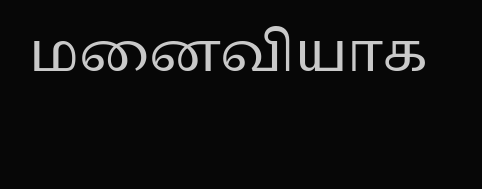மனைவியாக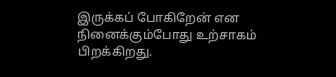இருக்கப் போகிறேன் என நினைக்கும்போது உற்சாகம் பிறக்கிறது.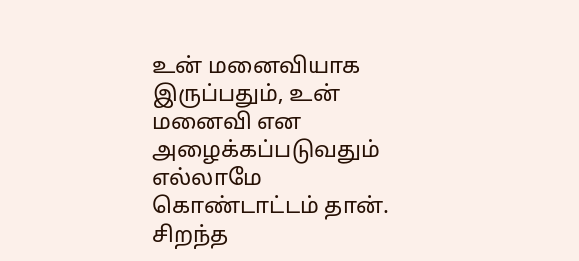உன் மனைவியாக இருப்பதும், உன் மனைவி என அழைக்கப்படுவதும் எல்லாமே கொண்டாட்டம் தான். சிறந்த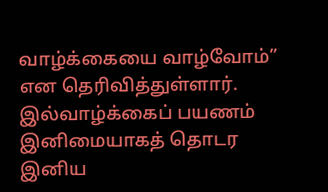வாழ்க்கையை வாழ்வோம்” என தெரிவித்துள்ளார்.
இல்வாழ்க்கைப் பயணம் இனிமையாகத் தொடர இனிய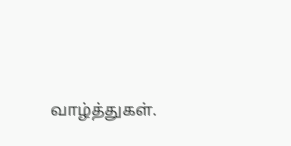வாழ்த்துகள்.